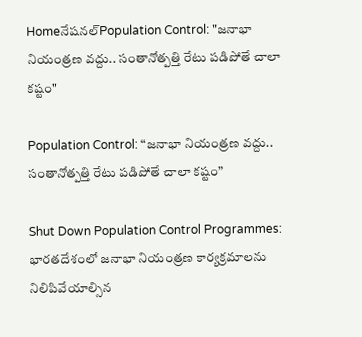Homeనేషనల్Population Control: "జనాభా నియంత్రణ వద్దు.. సంతానోత్పత్తి రేటు పడిపోతే చాలా కష్టం"

Population Control: “జనాభా నియంత్రణ వద్దు.. సంతానోత్పత్తి రేటు పడిపోతే చాలా కష్టం”

Shut Down Population Control Programmes: భారతదేశంలో జనాభా నియంత్రణ కార్యక్రమాలను నిలిపివేయాల్సిన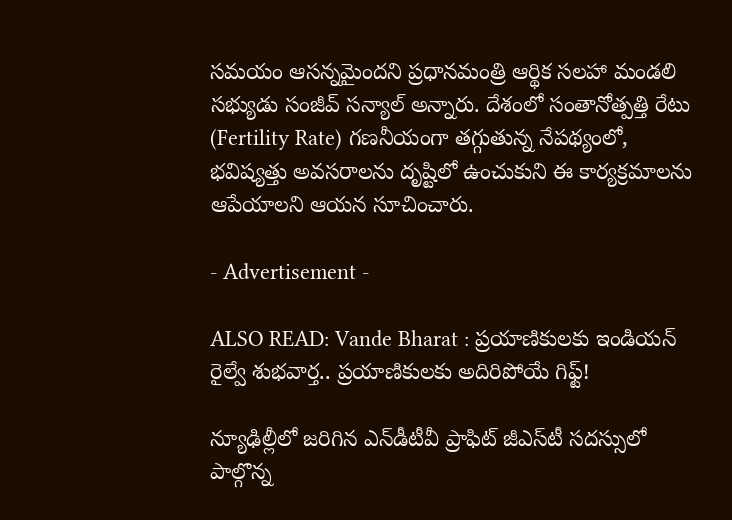సమయం ఆసన్నమైందని ప్రధానమంత్రి ఆర్థిక సలహా మండలి సభ్యుడు సంజీవ్ సన్యాల్ అన్నారు. దేశంలో సంతానోత్పత్తి రేటు (Fertility Rate) గణనీయంగా తగ్గుతున్న నేపథ్యంలో, భవిష్యత్తు అవసరాలను దృష్టిలో ఉంచుకుని ఈ కార్యక్రమాలను ఆపేయాలని ఆయన సూచించారు.

- Advertisement -

ALSO READ: Vande Bharat : ప్రయాణికులకు ఇండియన్‌ రైల్వే శుభవార్త.. ప్రయాణికులకు అదిరిపోయే గిఫ్ట్!

న్యూఢిల్లీలో జరిగిన ఎన్‌డీటీవీ ప్రాఫిట్ జీఎస్‌టీ సదస్సులో పాల్గొన్న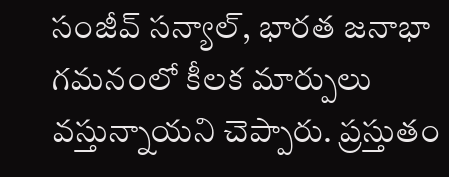సంజీవ్ సన్యాల్, భారత జనాభా గమనంలో కీలక మార్పులు వస్తున్నాయని చెప్పారు. ప్రస్తుతం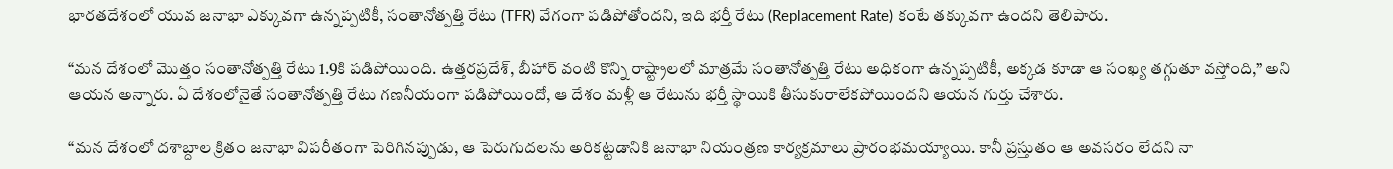భారతదేశంలో యువ జనాభా ఎక్కువగా ఉన్నప్పటికీ, సంతానోత్పత్తి రేటు (TFR) వేగంగా పడిపోతోందని, ఇది భర్తీ రేటు (Replacement Rate) కంటే తక్కువగా ఉందని తెలిపారు.

“మన దేశంలో మొత్తం సంతానోత్పత్తి రేటు 1.9కి పడిపోయింది. ఉత్తరప్రదేశ్, బీహార్ వంటి కొన్ని రాష్ట్రాలలో మాత్రమే సంతానోత్పత్తి రేటు అధికంగా ఉన్నప్పటికీ, అక్కడ కూడా ఆ సంఖ్య తగ్గుతూ వస్తోంది,” అని ఆయన అన్నారు. ఏ దేశంలోనైతే సంతానోత్పత్తి రేటు గణనీయంగా పడిపోయిందో, ఆ దేశం మళ్లీ ఆ రేటును భర్తీ స్థాయికి తీసుకురాలేకపోయిందని ఆయన గుర్తు చేశారు.

“మన దేశంలో దశాబ్దాల క్రితం జనాభా విపరీతంగా పెరిగినప్పుడు, ఆ పెరుగుదలను అరికట్టడానికి జనాభా నియంత్రణ కార్యక్రమాలు ప్రారంభమయ్యాయి. కానీ ప్రస్తుతం ఆ అవసరం లేదని నా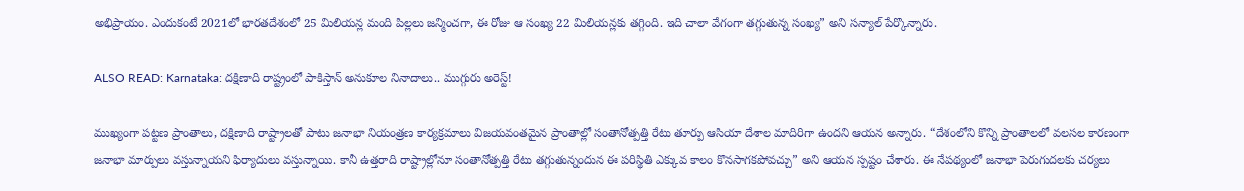అభిప్రాయం. ఎందుకంటే 2021లో భారతదేశంలో 25 మిలియన్ల మంది పిల్లలు జన్మించగా, ఈ రోజు ఆ సంఖ్య 22 మిలియన్లకు తగ్గింది. ఇది చాలా వేగంగా తగ్గుతున్న సంఖ్య” అని సన్యాల్ పేర్కొన్నారు.

ALSO READ: Karnataka: దక్షిణాది రాష్ట్రంలో పాకిస్తాన్ అనుకూల నినాదాలు.. ముగ్గురు అరెస్ట్!

ముఖ్యంగా పట్టణ ప్రాంతాలు, దక్షిణాది రాష్ట్రాలతో పాటు జనాభా నియంత్రణ కార్యక్రమాలు విజయవంతమైన ప్రాంతాల్లో సంతానోత్పత్తి రేటు తూర్పు ఆసియా దేశాల మాదిరిగా ఉందని ఆయన అన్నారు. “దేశంలోని కొన్ని ప్రాంతాలలో వలసల కారణంగా జనాభా మార్పులు వస్తున్నాయని ఫిర్యాదులు వస్తున్నాయి. కానీ ఉత్తరాది రాష్ట్రాల్లోనూ సంతానోత్పత్తి రేటు తగ్గుతున్నందున ఈ పరిస్థితి ఎక్కువ కాలం కొనసాగకపోవచ్చు” అని ఆయన స్పష్టం చేశారు. ఈ నేపథ్యంలో జనాభా పెరుగుదలకు చర్యలు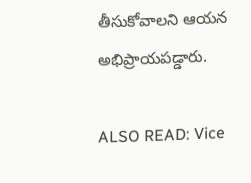తీసుకోవాలని ఆయన అభిప్రాయపడ్డారు.

ALSO READ: Vice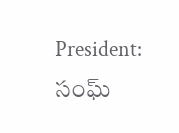President: సంఘ్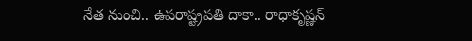నేత నుంచి.. ఉపరాష్ట్రపతి దాకా.. రాధాకృష్ణన్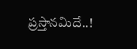ప్రస్తానమిదే..!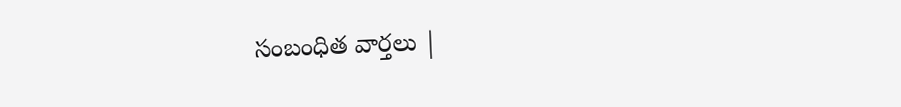సంబంధిత వార్తలు |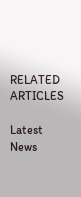RELATED ARTICLES

Latest News